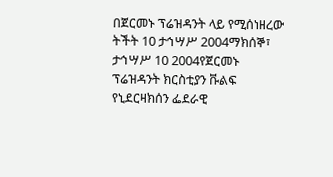በጀርመኑ ፕሬዝዳንት ላይ የሚሰነዘረው ትችት 10 ታኅሣሥ 2004ማክሰኞ፣ ታኅሣሥ 10 2004የጀርመኑ ፕሬዝዳንት ክርስቲያን ቩልፍ የኒደርዛክሰን ፌደራዊ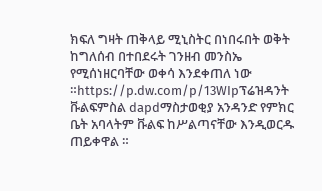ክፍለ ግዛት ጠቅላይ ሚኒስትር በነበሩበት ወቅት ከግለሰብ በተበደሩት ገንዘብ መንስኤ የሚሰነዘርባቸው ወቀሳ እንደቀጠለ ነው ።https://p.dw.com/p/13WIpፕሬዝዳንት ቩልፍምስል dapdማስታወቂያ አንዳንድ የምክር ቤት አባላትም ቩልፍ ከሥልጣናቸው እንዲወርዱ ጠይቀዋል ።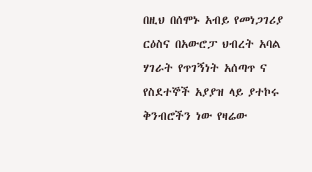በዚህ በሰሞኑ አብይ የመነጋገሪያ ርዕስና በአውሮፓ ህብረት አባል ሃገራት የጥገኝነት አሰጣጥ ና የስደተኞች አያያዝ ላይ ያተኮሩ ቅንብሮችን ነው የዛሬው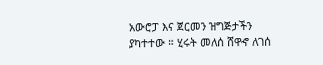አውሮፓ እና ጀርመን ዝግጅታችን ያካተተው ። ሂሩት መለሰ ሸዋኆ ለገሰ